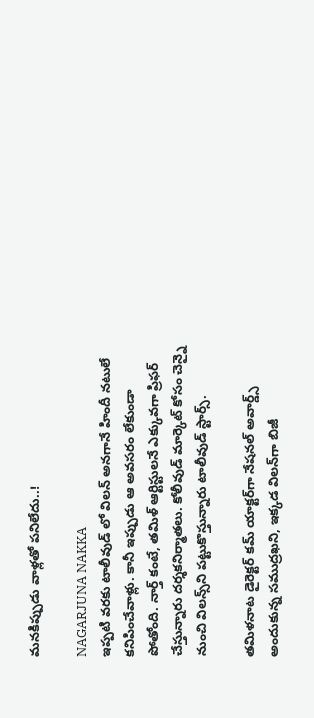మనకిప్పుడు వాళ్లతో పనిలేదు..!

NAGARJUNA NAKKA
ఇప్పటి వరకు టాలీవుడ్ లో విలన్‌ అనగానే హిందీ నటులే కనిపించేవాళ్లు. కానీ ఇప్పుడు ఆ అవసరం లేకుండా పోతోంది. నార్త్‌ కంటే, తమిళ్‌ ఆర్టిస్టులనే ఎక్కువగా ప్రిఫర్ చేస్తున్నారు దర్శకనిర్మాతలు. కోలీవుడ్‌ మార్కెట్‌ కోసం చెన్నై నుంచి విలన్స్‌ని పట్టుకొస్తున్నారు టాలీవుడ్‌ స్టార్స్.

తమిళనాట డైరెక్టర్ కమ్‌ యాక్టర్‌గా నేషనల్‌ అవార్డ్స్‌ అందుకున్న సముద్రఖని, ఇక్కడ విలన్‌గా బిజీ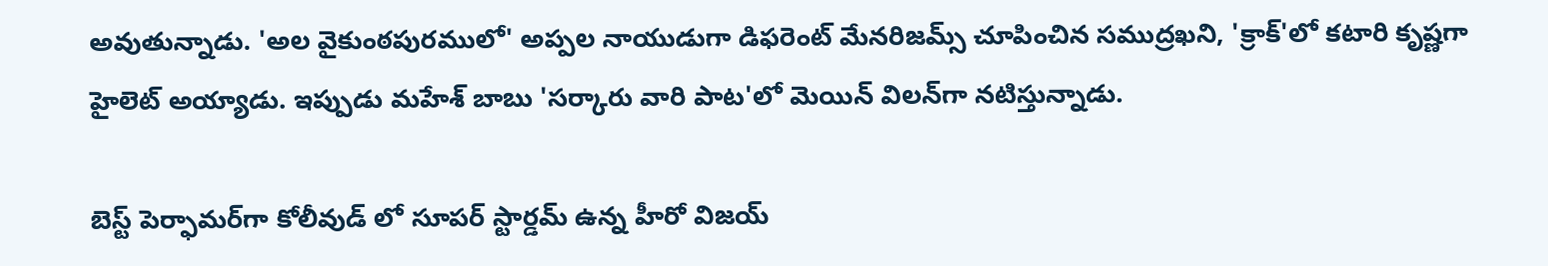అవుతున్నాడు. 'అల వైకుంఠపురములో' అప్పల నాయుడుగా డిఫరెంట్‌ మేనరిజమ్స్‌ చూపించిన సముద్రఖని, 'క్రాక్‌'లో కటారి కృష్ణగా హైలెట్‌ అయ్యాడు. ఇప్పుడు మహేశ్ బాబు 'సర్కారు వారి పాట'లో మెయిన్‌ విలన్‌గా నటిస్తున్నాడు.

బెస్ట్ పెర్ఫామర్‌గా కోలీవుడ్ లో సూపర్‌ స్టార్డమ్ ఉన్న హీరో విజయ్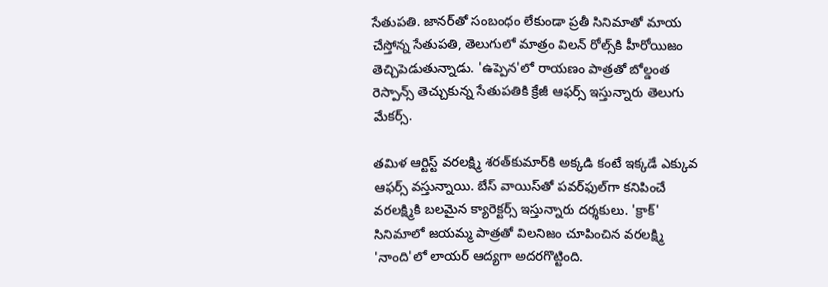సేతుపతి. జానర్‌తో సంబంధం లేకుండా ప్రతీ సినిమాతో మాయ చేస్తోన్న సేతుపతి, తెలుగులో మాత్రం విలన్ రోల్స్‌కి హీరోయిజం తెచ్చిపెడుతున్నాడు. 'ఉప్పెన'లో రాయణం పాత్రతో బోల్డంత రెస్పాన్స్ తెచ్చుకున్న సేతుపతికి క్రేజీ ఆఫర్స్ ఇస్తున్నారు తెలుగు మేకర్స్.

తమిళ ఆర్టిస్ట్ వరలక్ష్మి శరత్‌కుమార్‌కి అక్కడి కంటే ఇక్కడే ఎక్కువ ఆఫర్స్‌ వస్తున్నాయి. బేస్‌ వాయిస్‌తో పవర్‌ఫుల్‌గా కనిపించే వరలక్ష్మికి బలమైన క్యారెక్టర్స్‌ ఇస్తున్నారు దర్శకులు. 'క్రాక్' సినిమాలో జయమ్మ పాత్రతో విలనిజం చూపించిన వరలక్ష్మి 'నాంది'లో లాయర్‌ ఆద్యగా అదరగొట్టింది.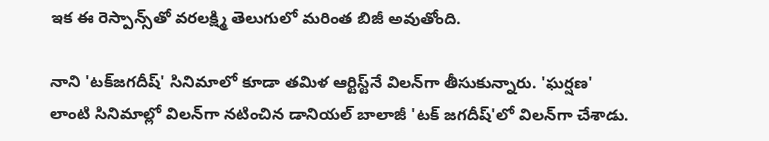ఇక ఈ రెస్పాన్స్‌తో వరలక్ష్మి తెలుగులో మరింత బిజీ అవుతోంది.

నాని 'టక్‌జగదీష్' సినిమాలో కూడా తమిళ ఆర్టిస్ట్‌నే విలన్‌గా తీసుకున్నారు. 'ఘర్షణ' లాంటి సినిమాల్లో విలన్‌గా నటించిన డానియల్ బాలాజీ 'టక్‌ జగదీష్‌'లో విలన్‌గా చేశాడు.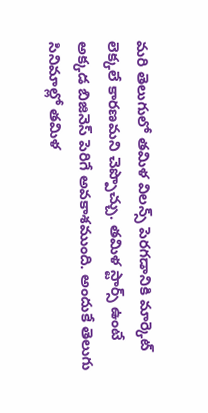మరి తెలుగులో తమిళ విలన్స్‌ పెరగడానికి మార్కెట్ లెక్కలే కారణమని చెప్పొచ్చు. తమిళ స్టార్స్ ఉంటే అక్కడ బిజినెస్ పెరిగే అవకాశముంది. అందుకే తెలుగు సినిమాల్లో తమిళ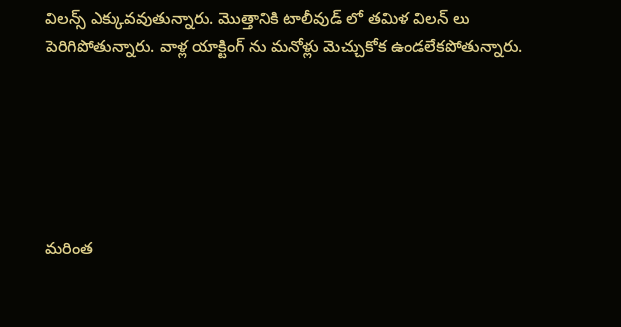విలన్స్‌ ఎక్కువవుతున్నారు. మొత్తానికి టాలీవుడ్ లో తమిళ విలన్ లు పెరిగిపోతున్నారు. వాళ్ల యాక్టింగ్ ను మనోళ్లు మెచ్చుకోక ఉండలేకపోతున్నారు.






మరింత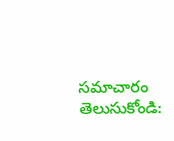సమాచారం తెలుసుకోండి: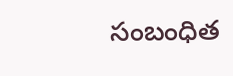సంబంధిత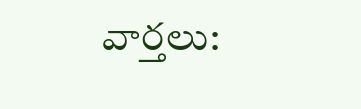వార్తలు: